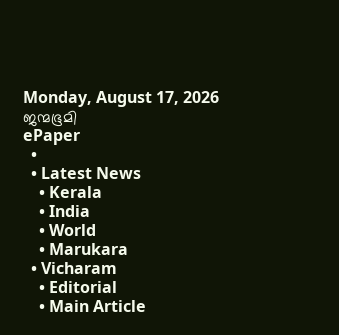Monday, August 17, 2026
ജന്മഭൂമി
ePaper
  •
  • Latest News
    • Kerala
    • India
    • World
    • Marukara
  • Vicharam
    • Editorial
    • Main Article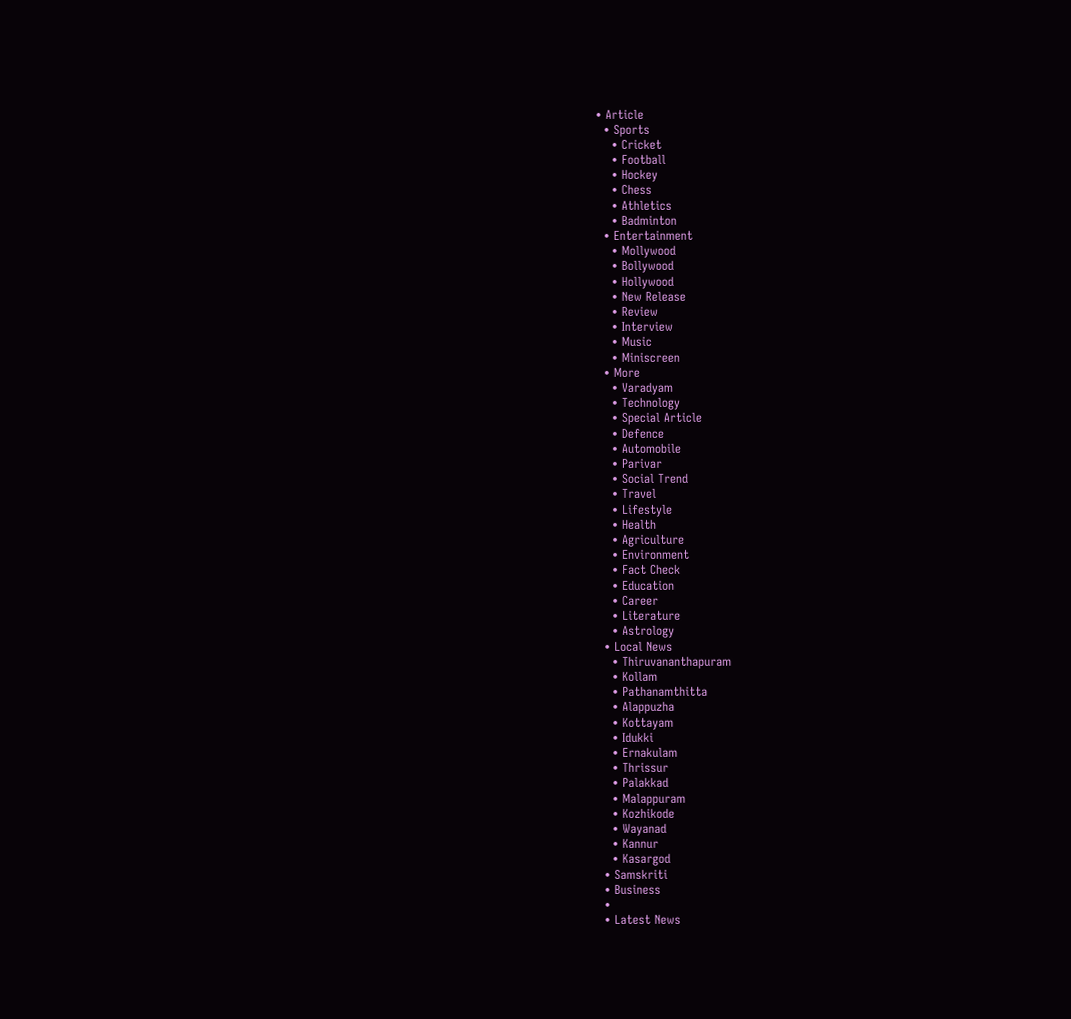• Article
  • Sports
    • Cricket
    • Football
    • Hockey
    • Chess
    • Athletics
    • Badminton
  • Entertainment
    • Mollywood
    • Bollywood
    • Hollywood
    • New Release
    • Review
    • Interview
    • Music
    • Miniscreen
  • More
    • Varadyam
    • Technology
    • Special Article
    • Defence
    • Automobile
    • Parivar
    • Social Trend
    • Travel
    • Lifestyle
    • Health
    • Agriculture
    • Environment
    • Fact Check
    • Education
    • Career
    • Literature
    • Astrology
  • Local News
    • Thiruvananthapuram
    • Kollam
    • Pathanamthitta
    • Alappuzha
    • Kottayam
    • Idukki
    • Ernakulam
    • Thrissur
    • Palakkad
    • Malappuram
    • Kozhikode
    • Wayanad
    • Kannur
    • Kasargod
  • Samskriti
  • Business
  •
  • Latest News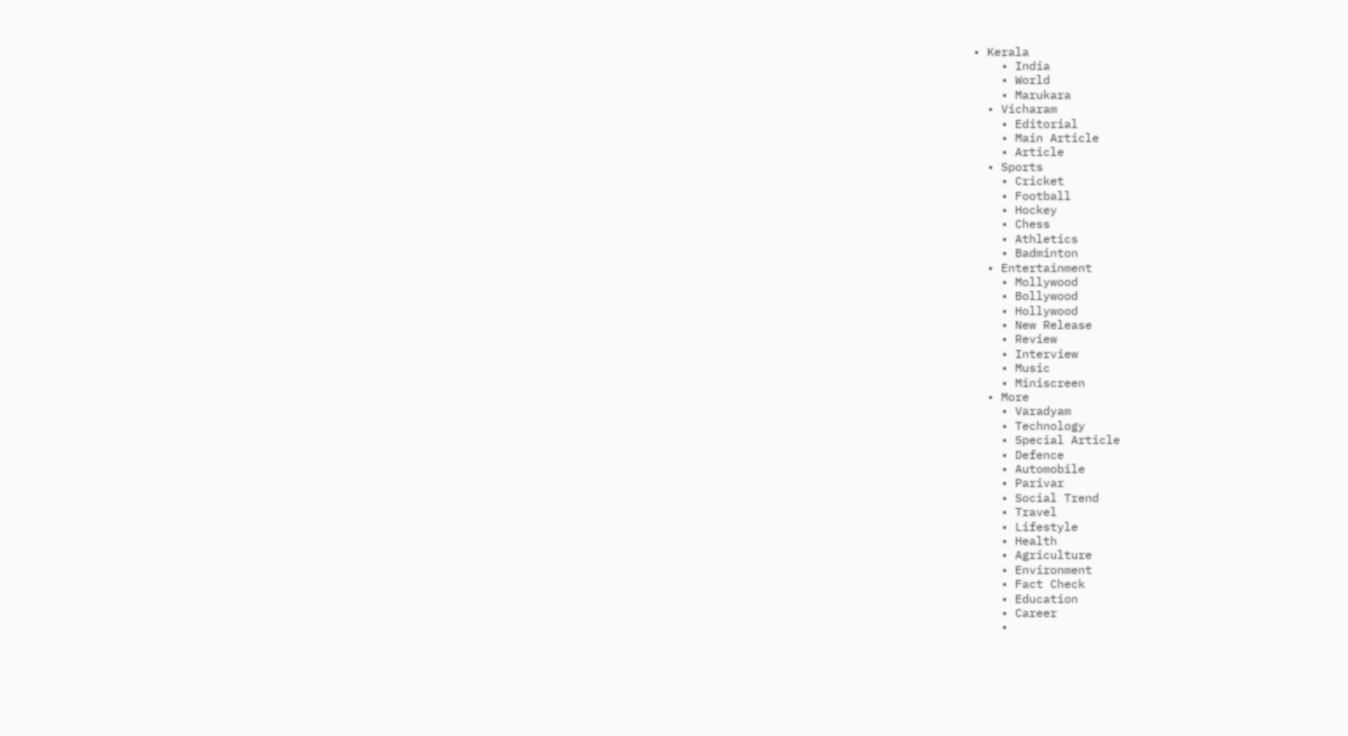• Kerala
    • India
    • World
    • Marukara
  • Vicharam
    • Editorial
    • Main Article
    • Article
  • Sports
    • Cricket
    • Football
    • Hockey
    • Chess
    • Athletics
    • Badminton
  • Entertainment
    • Mollywood
    • Bollywood
    • Hollywood
    • New Release
    • Review
    • Interview
    • Music
    • Miniscreen
  • More
    • Varadyam
    • Technology
    • Special Article
    • Defence
    • Automobile
    • Parivar
    • Social Trend
    • Travel
    • Lifestyle
    • Health
    • Agriculture
    • Environment
    • Fact Check
    • Education
    • Career
    •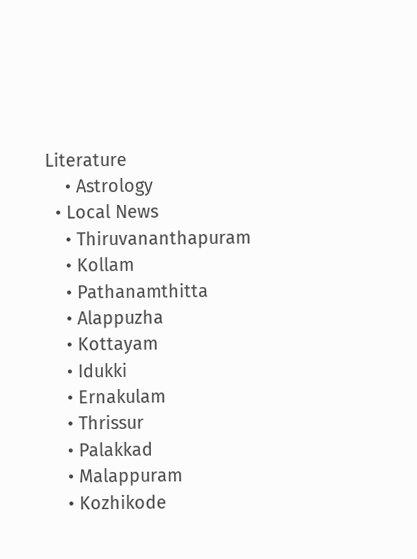Literature
    • Astrology
  • Local News
    • Thiruvananthapuram
    • Kollam
    • Pathanamthitta
    • Alappuzha
    • Kottayam
    • Idukki
    • Ernakulam
    • Thrissur
    • Palakkad
    • Malappuram
    • Kozhikode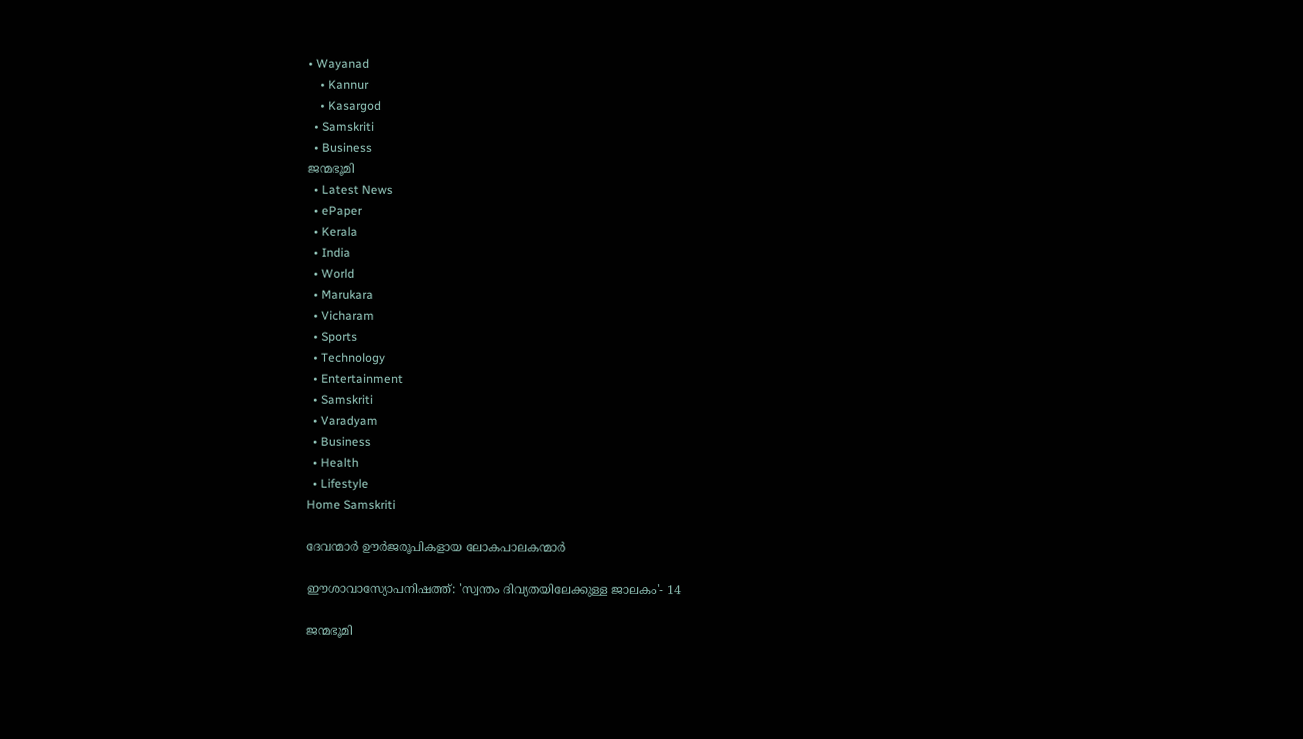• Wayanad
    • Kannur
    • Kasargod
  • Samskriti
  • Business
ജന്മഭൂമി
  • Latest News
  • ePaper
  • Kerala
  • India
  • World
  • Marukara
  • Vicharam
  • Sports
  • Technology
  • Entertainment
  • Samskriti
  • Varadyam
  • Business
  • Health
  • Lifestyle
Home Samskriti

ദേവന്മാര്‍ ഊര്‍ജരൂപികളായ ലോകപാലകന്മാര്‍

ഈശാവാസ്യോപനിഷത്ത്: 'സ്വന്തം ദിവ്യതയിലേക്കുള്ള ജാലകം'- 14

ജന്മഭൂമി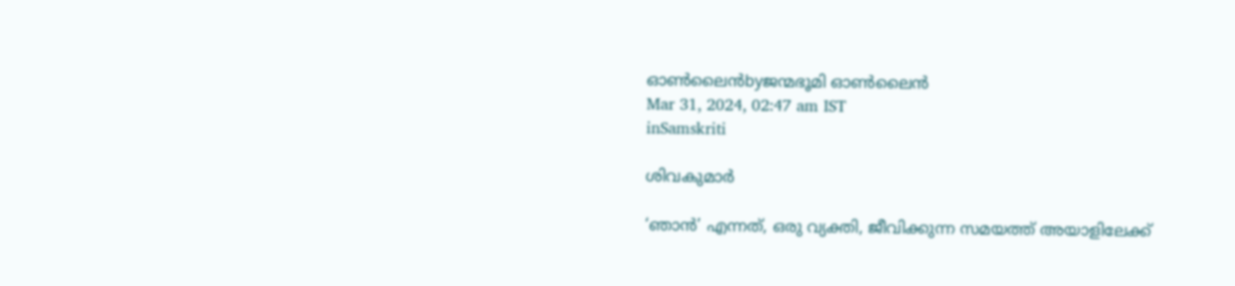ഓണ്‍ലൈന്‍byജന്മഭൂമി ഓണ്‍ലൈന്‍
Mar 31, 2024, 02:47 am IST
inSamskriti

ശിവകുമാര്‍

‘ഞാന്‍’ എന്നത്, ഒരു വ്യക്തി, ജീവിക്കുന്ന സമയത്ത് അയാളിലേക്ക്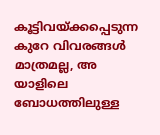കൂട്ടിവയ്‌ക്കപ്പെടുന്ന കുറേ വിവരങ്ങള്‍ മാത്രമല്ല, അ യാളിലെ ബോധത്തിലുള്ള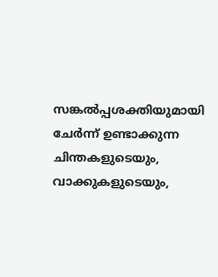സങ്കല്‍പ്പശക്തിയുമായി ചേര്‍ന്ന് ഉണ്ടാക്കുന്ന ചിന്തകളുടെയും, വാക്കുകളുടെയും,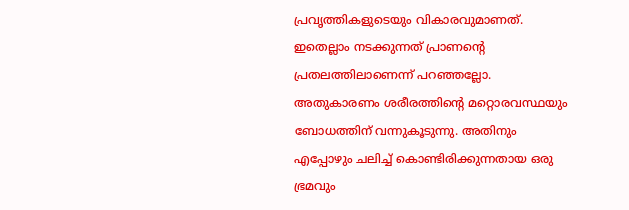പ്രവൃത്തികളുടെയും വികാരവുമാണത്. ഇതെല്ലാം നടക്കുന്നത് പ്രാണന്റെ പ്രതലത്തിലാണെന്ന് പറഞ്ഞല്ലോ. അതുകാരണം ശരീരത്തിന്റെ മറ്റൊരവസ്ഥയും ബോധത്തിന് വന്നുകൂടുന്നു. അതിനും എപ്പോഴും ചലിച്ച് കൊണ്ടിരിക്കുന്നതായ ഒരു ഭ്രമവും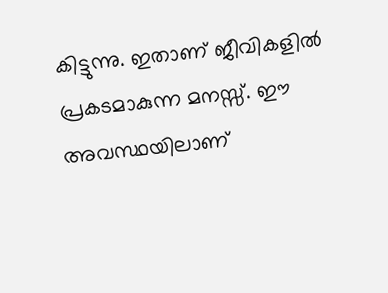കിട്ടുന്നു. ഇതാണ് ജീവികളില്‍ പ്രകടമാകുന്ന മനസ്സ്. ഈ അവസ്ഥയിലാണ്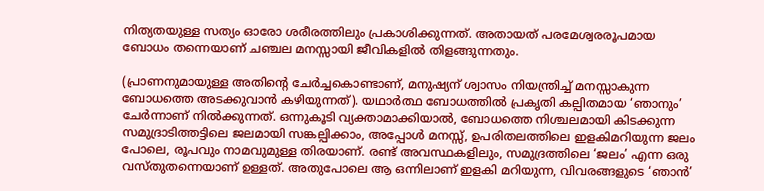നിത്യതയുള്ള സത്യം ഓരോ ശരീരത്തിലും പ്രകാശിക്കുന്നത്. അതായത് പരമേശ്വരരൂപമായ ബോധം തന്നെയാണ് ചഞ്ചല മനസ്സായി ജീവികളില്‍ തിളങ്ങുന്നതും.

(പ്രാണനുമായുള്ള അതിന്റെ ചേര്‍ച്ചകൊണ്ടാണ്, മനുഷ്യന് ശ്വാസം നിയന്ത്രിച്ച് മനസ്സാകുന്ന ബോധത്തെ അടക്കുവാന്‍ കഴിയുന്നത്). യഥാര്‍ത്ഥ ബോധത്തില്‍ പ്രകൃതി കല്പിതമായ ‘ഞാനും’ ചേര്‍ന്നാണ് നില്‍ക്കുന്നത്. ഒന്നുകൂടി വ്യക്താമാക്കിയാല്‍, ബോധത്തെ നിശ്ചലമായി കിടക്കുന്ന സമുദ്രാടിത്തട്ടിലെ ജലമായി സങ്കല്പിക്കാം, അപ്പോള്‍ മനസ്സ്, ഉപരിതലത്തിലെ ഇളകിമറിയുന്ന ജലം പോലെ, രൂപവും നാമവുമുള്ള തിരയാണ്. രണ്ട് അവസ്ഥകളിലും, സമുദ്രത്തിലെ ‘ജലം’ എന്ന ഒരു വസ്തുതന്നെയാണ് ഉള്ളത്. അതുപോലെ ആ ഒന്നിലാണ് ഇളകി മറിയുന്ന, വിവരങ്ങളുടെ ‘ഞാന്‍’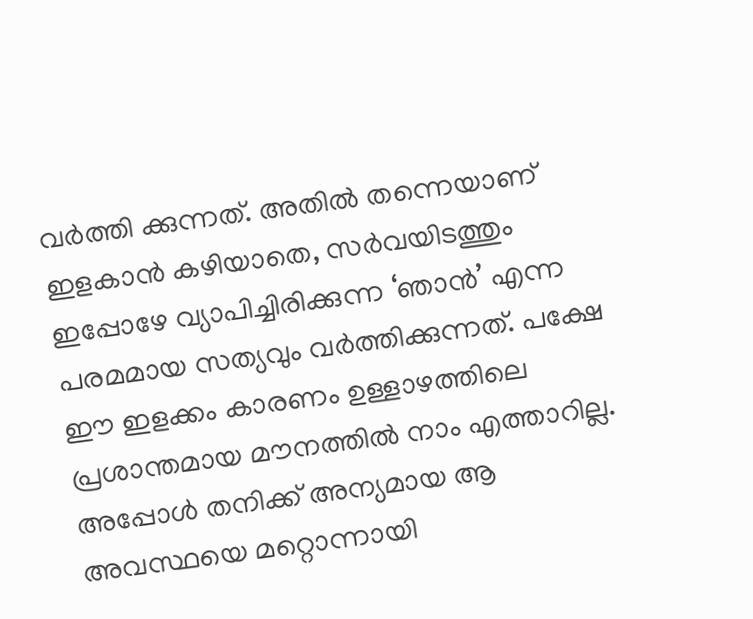വര്‍ത്തി ക്കുന്നത്. അതില്‍ തന്നെയാണ് ഇളകാന്‍ കഴിയാതെ, സര്‍വയിടത്തും ഇപ്പോഴേ വ്യാപിച്ചിരിക്കുന്ന ‘ഞാന്‍’ എന്ന പരമമായ സത്യവും വര്‍ത്തിക്കുന്നത്. പക്ഷേ ഈ ഇളക്കം കാരണം ഉള്ളാഴത്തിലെ പ്രശാന്തമായ മൗനത്തില്‍ നാം എത്താറില്ല. അപ്പോള്‍ തനിക്ക് അന്യമായ ആ അവസ്ഥയെ മറ്റൊന്നായി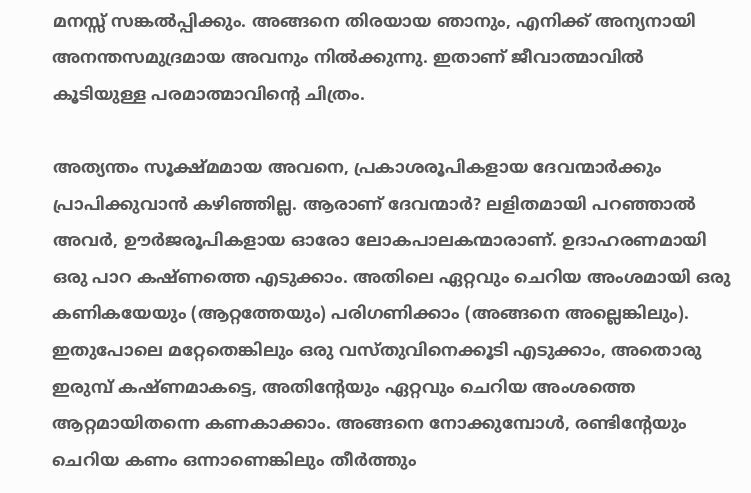മനസ്സ് സങ്കല്‍പ്പിക്കും. അങ്ങനെ തിരയായ ഞാനും, എനിക്ക് അന്യനായി അനന്തസമുദ്രമായ അവനും നില്‍ക്കുന്നു. ഇതാണ് ജീവാത്മാവില്‍ കൂടിയുള്ള പരമാത്മാവിന്റെ ചിത്രം.

അത്യന്തം സൂക്ഷ്മമായ അവനെ, പ്രകാശരൂപികളായ ദേവന്മാര്‍ക്കും പ്രാപിക്കുവാന്‍ കഴിഞ്ഞില്ല. ആരാണ് ദേവന്മാര്‍? ലളിതമായി പറഞ്ഞാല്‍ അവര്‍, ഊര്‍ജരൂപികളായ ഓരോ ലോകപാലകന്മാരാണ്. ഉദാഹരണമായി ഒരു പാറ കഷ്ണത്തെ എടുക്കാം. അതിലെ ഏറ്റവും ചെറിയ അംശമായി ഒരു കണികയേയും (ആറ്റത്തേയും) പരിഗണിക്കാം (അങ്ങനെ അല്ലെങ്കിലും). ഇതുപോലെ മറ്റേതെങ്കിലും ഒരു വസ്തുവിനെക്കൂടി എടുക്കാം, അതൊരു ഇരുമ്പ് കഷ്ണമാകട്ടെ, അതിന്റേയും ഏറ്റവും ചെറിയ അംശത്തെ ആറ്റമായിതന്നെ കണകാക്കാം. അങ്ങനെ നോക്കുമ്പോള്‍, രണ്ടിന്റേയും ചെറിയ കണം ഒന്നാണെങ്കിലും തീര്‍ത്തും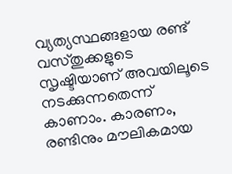വ്യത്യസ്ഥങ്ങളായ രണ്ട് വസ്തുക്കളുടെ സൃഷ്ടിയാണ് അവയിലൂടെ നടക്കുന്നതെന്ന് കാണാം. കാരണം, രണ്ടിനും മൗലികമായ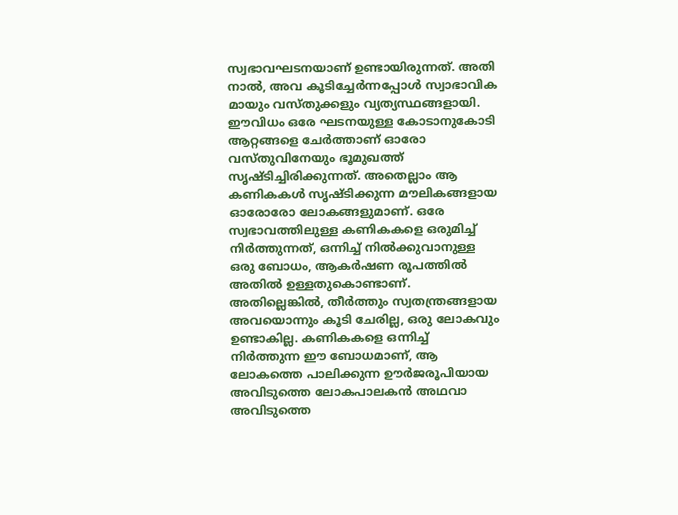സ്വഭാവഘടനയാണ് ഉണ്ടായിരുന്നത്. അതി നാല്‍, അവ കൂടിച്ചേര്‍ന്നപ്പോള്‍ സ്വാഭാവിക മായും വസ്തുക്കളും വ്യത്യസ്ഥങ്ങളായി. ഈവിധം ഒരേ ഘടനയുള്ള കോടാനുകോടി ആറ്റങ്ങളെ ചേര്‍ത്താണ് ഓരോ വസ്തുവിനേയും ഭൂമുഖത്ത് സൃഷ്ടിച്ചിരിക്കുന്നത്. അതെല്ലാം ആ കണികകള്‍ സൃഷ്ടിക്കുന്ന മൗലികങ്ങളായ ഓരോരോ ലോകങ്ങളുമാണ്. ഒരേ സ്വഭാവത്തിലുള്ള കണികകളെ ഒരുമിച്ച് നിര്‍ത്തുന്നത്, ഒന്നിച്ച് നില്‍ക്കുവാനുള്ള ഒരു ബോധം, ആകര്‍ഷണ രൂപത്തില്‍ അതില്‍ ഉള്ളതുകൊണ്ടാണ്. അതില്ലെങ്കില്‍, തീര്‍ത്തും സ്വതന്ത്രങ്ങളായ അവയൊന്നും കൂടി ചേരില്ല, ഒരു ലോകവും ഉണ്ടാകില്ല. കണികകളെ ഒന്നിച്ച് നിര്‍ത്തുന്ന ഈ ബോധമാണ്, ആ ലോകത്തെ പാലിക്കുന്ന ഊര്‍ജരൂപിയായ അവിടുത്തെ ലോകപാലകന്‍ അഥവാ അവിടുത്തെ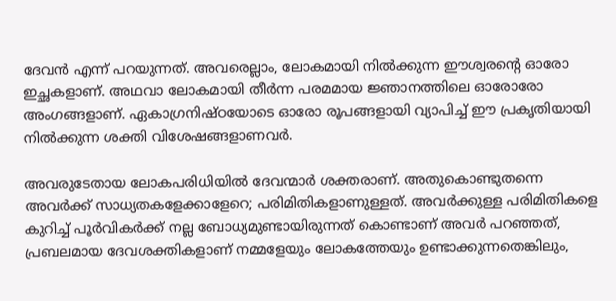ദേവന്‍ എന്ന് പറയുന്നത്. അവരെല്ലാം, ലോകമായി നില്‍ക്കുന്ന ഈശ്വരന്റെ ഓരോ ഇച്ഛകളാണ്. അഥവാ ലോകമായി തീര്‍ന്ന പരമമായ ജ്ഞാനത്തിലെ ഓരോരോ അംഗങ്ങളാണ്. ഏകാഗ്രനിഷ്ഠയോടെ ഓരോ രൂപങ്ങളായി വ്യാപിച്ച് ഈ പ്രകൃതിയായി നില്‍ക്കുന്ന ശക്തി വിശേഷങ്ങളാണവര്‍.

അവരുടേതായ ലോകപരിധിയില്‍ ദേവന്മാര്‍ ശക്തരാണ്. അതുകൊണ്ടുതന്നെ അവര്‍ക്ക് സാധ്യതകളേക്കാളേറെ; പരിമിതികളാണുള്ളത്. അവര്‍ക്കുള്ള പരിമിതികളെ കുറിച്ച് പൂര്‍വികര്‍ക്ക് നല്ല ബോധ്യമുണ്ടായിരുന്നത് കൊണ്ടാണ് അവര്‍ പറഞ്ഞത്, പ്രബലമായ ദേവശക്തികളാണ് നമ്മളേയും ലോകത്തേയും ഉണ്ടാക്കുന്നതെങ്കിലും,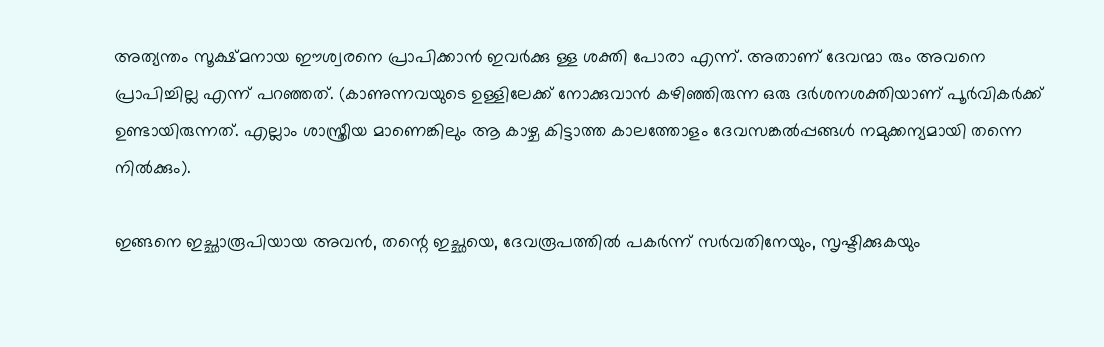അത്യന്തം സൂക്ഷ്മനായ ഈശ്വരനെ പ്രാപിക്കാന്‍ ഇവര്‍ക്കു ള്ള ശക്തി പോരാ എന്ന്. അതാണ് ദേവന്മാ രും അവനെ പ്രാപിച്ചില്ല എന്ന് പറഞ്ഞത്. (കാണുന്നവയുടെ ഉള്ളിലേക്ക് നോക്കുവാന്‍ കഴിഞ്ഞിരുന്ന ഒരു ദര്‍ശനശക്തിയാണ് പൂര്‍വികര്‍ക്ക് ഉണ്ടായിരുന്നത്. എല്ലാം ശാസ്ത്രീയ മാണെങ്കിലും ആ കാഴ്ച കിട്ടാത്ത കാലത്തോളം ദേവസങ്കല്‍പ്പങ്ങള്‍ നമുക്കന്യമായി തന്നെ നില്‍ക്കും).

ഇങ്ങനെ ഇച്ഛാരൂപിയായ അവന്‍, തന്റെ ഇച്ഛയെ, ദേവരൂപത്തില്‍ പകര്‍ന്ന് സര്‍വതിനേയും, സൃഷ്ടിക്കുകയും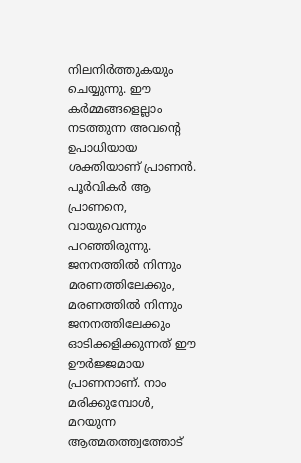നിലനിര്‍ത്തുകയും ചെയ്യുന്നു. ഈ കര്‍മ്മങ്ങളെല്ലാം നടത്തുന്ന അവന്റെ ഉപാധിയായ ശക്തിയാണ് പ്രാണന്‍. പൂര്‍വികര്‍ ആ പ്രാണനെ, വായുവെന്നും പറഞ്ഞിരുന്നു. ജനനത്തില്‍ നിന്നും മരണത്തിലേക്കും, മരണത്തില്‍ നിന്നും ജനനത്തിലേക്കും ഓടിക്കളിക്കുന്നത് ഈ ഊര്‍ജ്ജമായ പ്രാണനാണ്. നാം മരിക്കുമ്പോള്‍, മറയുന്ന ആത്മതത്ത്വത്തോട്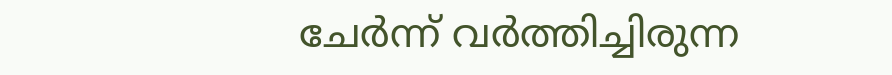ചേര്‍ന്ന് വര്‍ത്തിച്ചിരുന്ന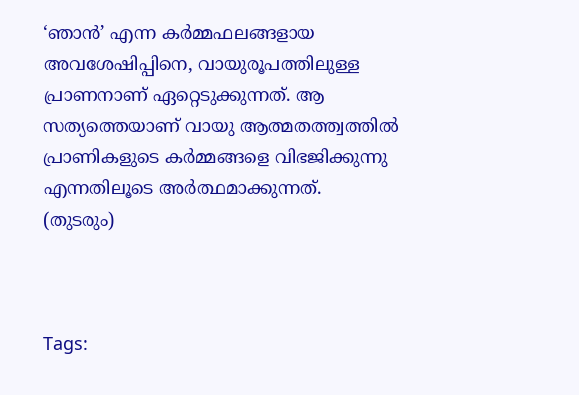‘ഞാന്‍’ എന്ന കര്‍മ്മഫലങ്ങളായ അവശേഷിപ്പിനെ, വായുരൂപത്തിലുള്ള പ്രാണനാണ് ഏറ്റെടുക്കുന്നത്. ആ സത്യത്തെയാണ് വായു ആത്മതത്ത്വത്തില്‍ പ്രാണികളുടെ കര്‍മ്മങ്ങളെ വിഭജിക്കുന്നു എന്നതിലൂടെ അര്‍ത്ഥമാക്കുന്നത്.
(തുടരും)



Tags: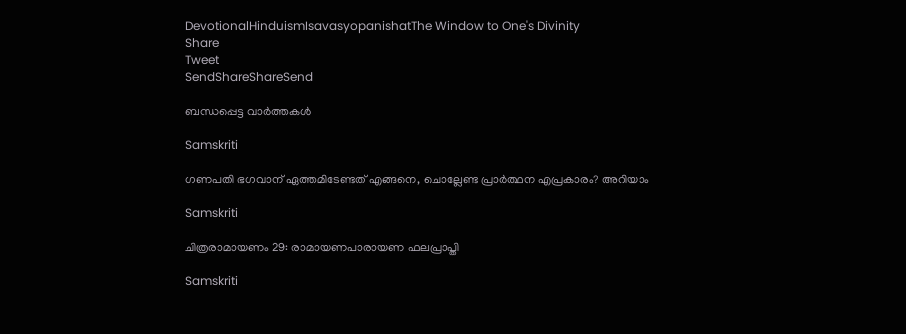DevotionalHinduismIsavasyopanishatThe Window to One's Divinity
Share
Tweet
SendShareShareSend

ബന്ധപ്പെട്ട വാര്‍ത്തകള്‍

Samskriti

ഗണപതി ഭഗവാന് ഏത്തമിടേണ്ടത് എങ്ങനെ, ചൊല്ലേണ്ട പ്രാർത്ഥന എപ്രകാരം? അറിയാം

Samskriti

ചിത്രരാമായണം 29: രാമായണപാരായണ ഫലപ്രാപ്തി

Samskriti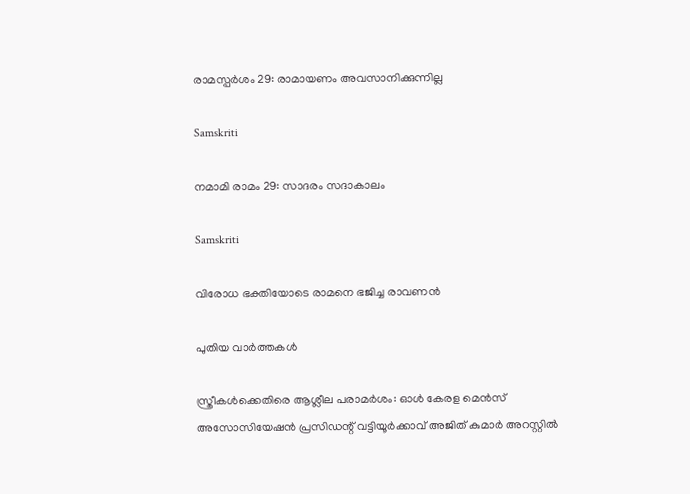രാമസ്പര്‍ശം 29: രാമായണം അവസാനിക്കുന്നില്ല

Samskriti

നമാമി രാമം 29: സാദരം സദാകാലം

Samskriti

വിരോധ ഭക്തിയോടെ രാമനെ ഭജിച്ച രാവണന്‍

പുതിയ വാര്‍ത്തകള്‍

സ്ത്രീകള്‍ക്കെതിരെ ആശ്ലീല പരാമര്‍ശം: ഓള്‍ കേരള മെന്‍സ് അസോസിയേഷന്‍ പ്രസിഡന്റ് വട്ടിയൂര്‍ക്കാവ് അജിത് കുമാര്‍ അറസ്റ്റില്‍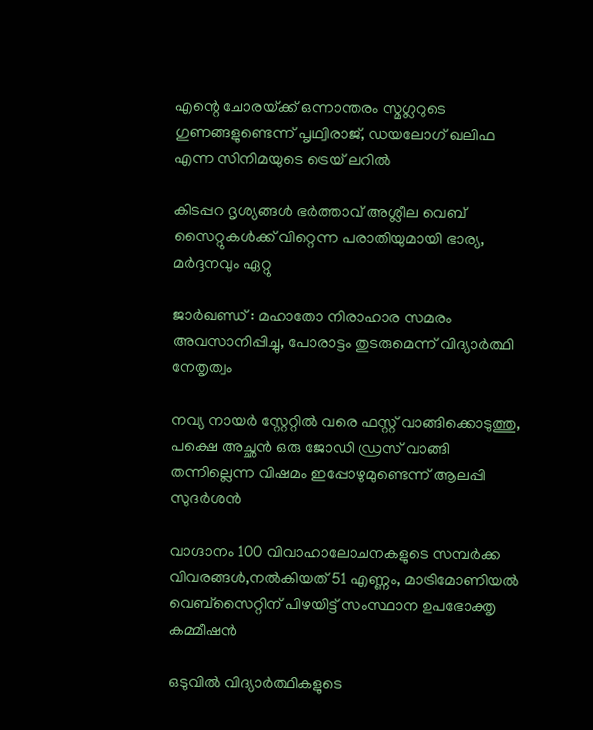എന്റെ ചോരയ്‌ക്ക് ഒന്നാന്തരം സ്മഗ്ലറുടെ ഗുണങ്ങളുണ്ടെന്ന് പൃഥ്വിരാജ്, ഡയലോഗ് ഖലിഫ എന്ന സിനിമയുടെ ട്രെയ് ലറില്‍

കിടപ്പറ ദൃശ്യങ്ങള്‍ ഭര്‍ത്താവ് അശ്ലീല വെബ് സൈറ്റുകള്‍ക്ക് വിറ്റെന്ന പരാതിയുമായി ഭാര്യ, മര്‍ദ്ദനവും ഏറ്റു

ജാര്‍ഖണ്ഡ് : മഹാതോ നിരാഹാര സമരം അവസാനിപ്പിച്ചു, പോരാട്ടം തുടരുമെന്ന് വിദ്യാര്‍ത്ഥി നേതൃത്വം

നവ്യ നായര്‍ സ്റ്റേറ്റില്‍ വരെ ഫസ്റ്റ് വാങ്ങിക്കൊടുത്തു, പക്ഷെ അച്ഛന്‍ ഒരു ജോഡി ഡ്രസ് വാങ്ങി തന്നില്ലെന്ന വിഷമം ഇപ്പോഴുമുണ്ടെന്ന് ആലപ്പി സുദര്‍ശൻ

വാഗ്ദാനം 100 വിവാഹാലോചനകളുടെ സമ്പര്‍ക്ക വിവരങ്ങള്‍,നല്‍കിയത് 51 എണ്ണം, മാട്രിമോണിയല്‍ വെബ്സൈറ്റിന് പിഴയിട്ട് സംസ്ഥാന ഉപഭോക്തൃ കമ്മീഷന്‍

ഒടുവില്‍ വിദ്യാര്‍ത്ഥികളുടെ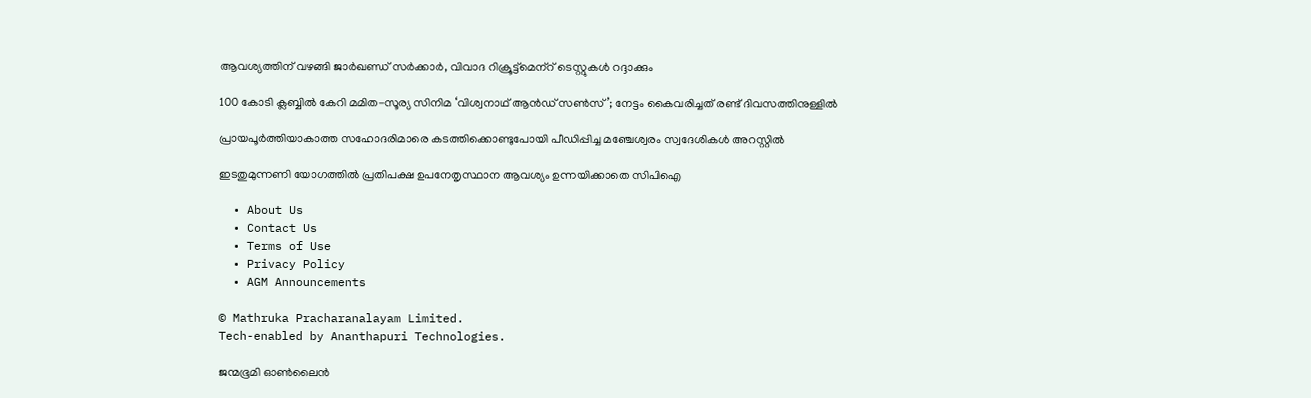ആവശ്യത്തിന് വഴങ്ങി ജാര്‍ഖണ്ഡ് സര്‍ക്കാര്‍, വിവാദ റിക്രൂട്ട്‌മെന്‌റ് ടെസ്റ്റുകള്‍ റദ്ദാക്കും

100 കോടി ക്ലബ്ബില്‍ കേറി മമിത-സൂര്യ സിനിമ ‘വിശ്വനാഥ് ആൻഡ് സണ്‍സ്’; നേട്ടം കൈവരിച്ചത് രണ്ട് ദിവസത്തിനുള്ളില്‍

പ്രായപൂര്‍ത്തിയാകാത്ത സഹോദരിമാരെ കടത്തിക്കൊണ്ടുപോയി പീഡിപ്പിച്ച മഞ്ചേശ്വരം സ്വദേശികള്‍ അറസ്റ്റില്‍

ഇടതുമുന്നണി യോഗത്തില്‍ പ്രതിപക്ഷ ഉപനേതൃസ്ഥാന ആവശ്യം ഉന്നയിക്കാതെ സിപിഐ

  • About Us
  • Contact Us
  • Terms of Use
  • Privacy Policy
  • AGM Announcements

© Mathruka Pracharanalayam Limited.
Tech-enabled by Ananthapuri Technologies.

ജന്മഭൂമി ഓണ്‍ലൈന്‍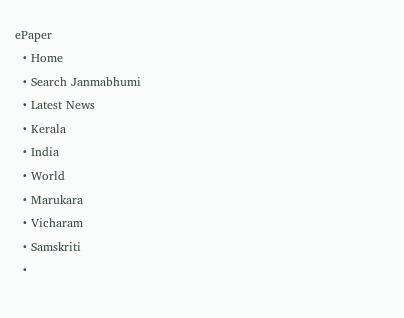ePaper
  • Home
  • Search Janmabhumi
  • Latest News
  • Kerala
  • India
  • World
  • Marukara
  • Vicharam
  • Samskriti
  •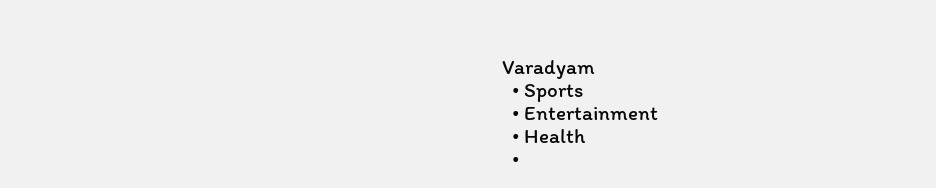Varadyam
  • Sports
  • Entertainment
  • Health
  •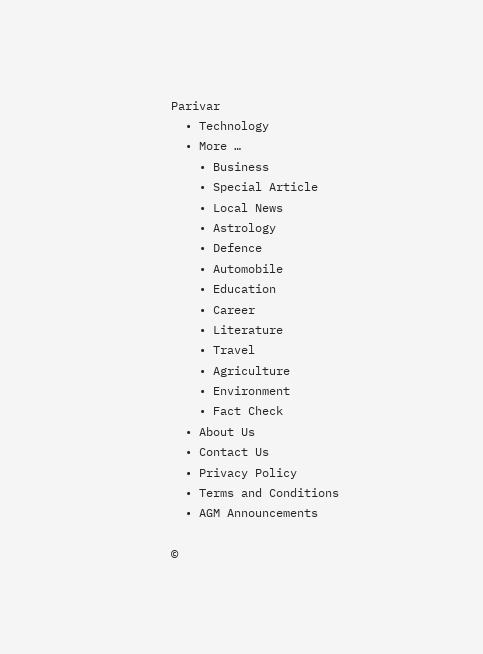Parivar
  • Technology
  • More …
    • Business
    • Special Article
    • Local News
    • Astrology
    • Defence
    • Automobile
    • Education
    • Career
    • Literature
    • Travel
    • Agriculture
    • Environment
    • Fact Check
  • About Us
  • Contact Us
  • Privacy Policy
  • Terms and Conditions
  • AGM Announcements

©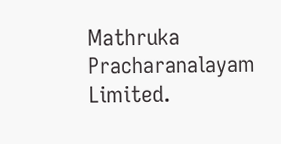Mathruka Pracharanalayam Limited.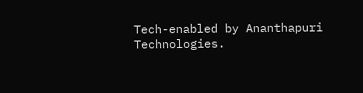Tech-enabled by Ananthapuri Technologies.